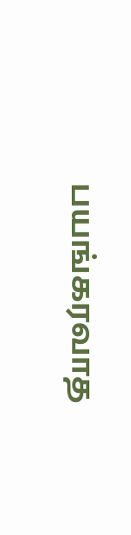பயங்கரவாத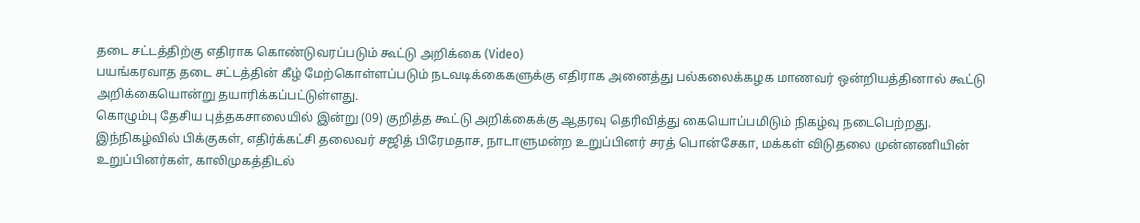தடை சட்டத்திற்கு எதிராக கொண்டுவரப்படும் கூட்டு அறிக்கை (Video)
பயங்கரவாத தடை சட்டத்தின் கீழ் மேற்கொள்ளப்படும் நடவடிக்கைகளுக்கு எதிராக அனைத்து பல்கலைக்கழக மாணவர் ஒன்றியத்தினால் கூட்டு அறிக்கையொன்று தயாரிக்கப்பட்டுள்ளது.
கொழும்பு தேசிய புத்தகசாலையில் இன்று (09) குறித்த கூட்டு அறிக்கைக்கு ஆதரவு தெரிவித்து கையொப்பமிடும் நிகழ்வு நடைபெற்றது.
இந்நிகழ்வில் பிக்குகள், எதிர்க்கட்சி தலைவர் சஜித் பிரேமதாச, நாடாளுமன்ற உறுப்பினர் சரத் பொன்சேகா, மக்கள் விடுதலை முன்னணியின் உறுப்பினர்கள், காலிமுகத்திடல்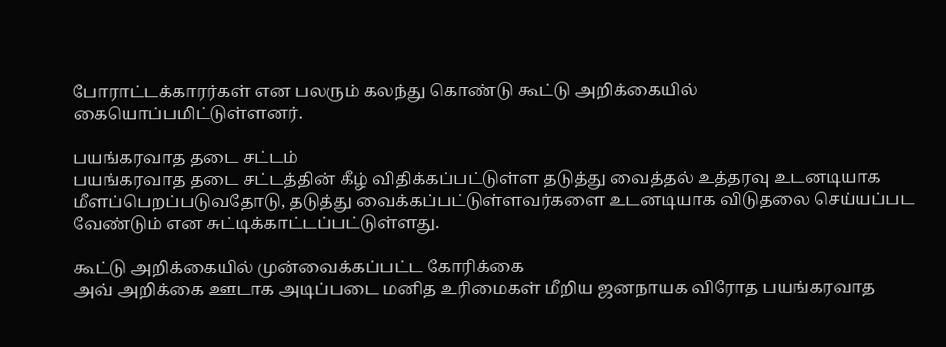போராட்டக்காரர்கள் என பலரும் கலந்து கொண்டு கூட்டு அறிக்கையில் கையொப்பமிட்டுள்ளனர்.

பயங்கரவாத தடை சட்டம்
பயங்கரவாத தடை சட்டத்தின் கீழ் விதிக்கப்பட்டுள்ள தடுத்து வைத்தல் உத்தரவு உடனடியாக மீளப்பெறப்படுவதோடு, தடுத்து வைக்கப்பட்டுள்ளவர்களை உடனடியாக விடுதலை செய்யப்பட வேண்டும் என சுட்டிக்காட்டப்பட்டுள்ளது.

கூட்டு அறிக்கையில் முன்வைக்கப்பட்ட கோரிக்கை
அவ் அறிக்கை ஊடாக அடிப்படை மனித உரிமைகள் மீறிய ஜனநாயக விரோத பயங்கரவாத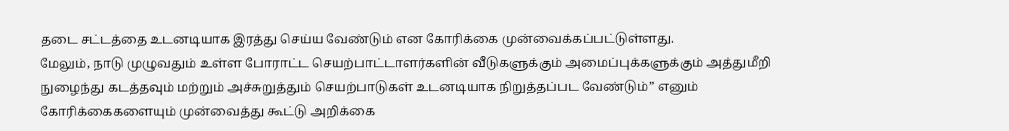தடை சட்டத்தை உடனடியாக இரத்து செய்ய வேண்டும் என கோரிக்கை முன்வைக்கப்பட்டுள்ளது.
மேலும், நாடு முழுவதும் உள்ள போராட்ட செயற்பாட்டாளர்களின் வீடுகளுக்கும் அமைப்புக்களுக்கும் அத்துமீறி நுழைந்து கடத்தவும் மற்றும் அச்சுறுத்தும் செயற்பாடுகள் உடனடியாக நிறுத்தப்பட வேண்டும்” எனும் கோரிக்கைகளையும் முன்வைத்து கூட்டு அறிக்கை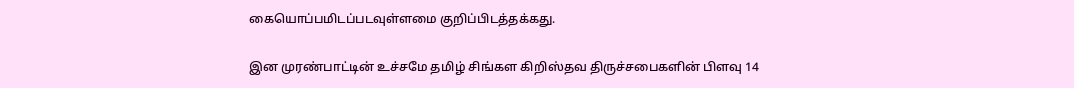கையொப்பமிடப்படவுள்ளமை குறிப்பிடத்தக்கது.

இன முரண்பாட்டின் உச்சமே தமிழ் சிங்கள கிறிஸ்தவ திருச்சபைகளின் பிளவு 14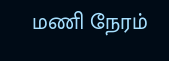மணி நேரம்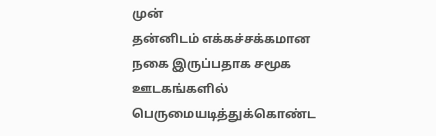முன்
தன்னிடம் எக்கச்சக்கமான நகை இருப்பதாக சமூக ஊடகங்களில் பெருமையடித்துக்கொண்ட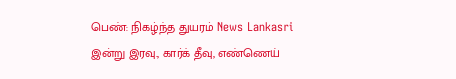பெண்: நிகழ்ந்த துயரம் News Lankasri
இன்று இரவு., கார்க் தீவு, எண்ணெய்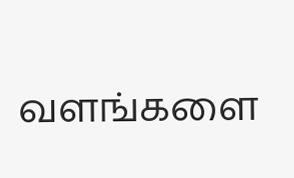வளங்களை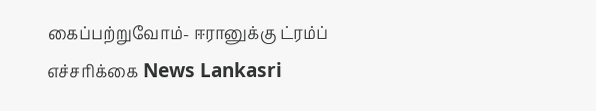கைப்பற்றுவோம்- ஈரானுக்கு ட்ரம்ப் எச்சரிக்கை News Lankasri